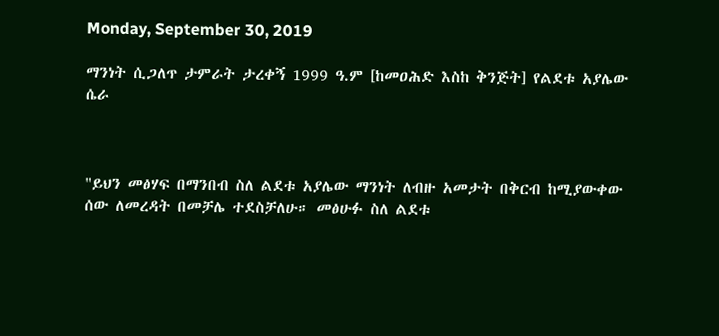Monday, September 30, 2019

ማንነት ሲጋለጥ ታምራት ታረቀኝ 1999 ዓ.ም [ከመዐሕድ እስከ ቅንጅት] የልደቱ አያሌው ሴራ



"ይህን መፅሃፍ በማንበብ ስለ ልደቱ አያሌው ማንነት ለብዙ አመታት በቅርብ ከሚያውቀው ሰው ለመረዳት በመቻሌ ተደስቻለሁ። መፅሁፉ ስለ ልደቱ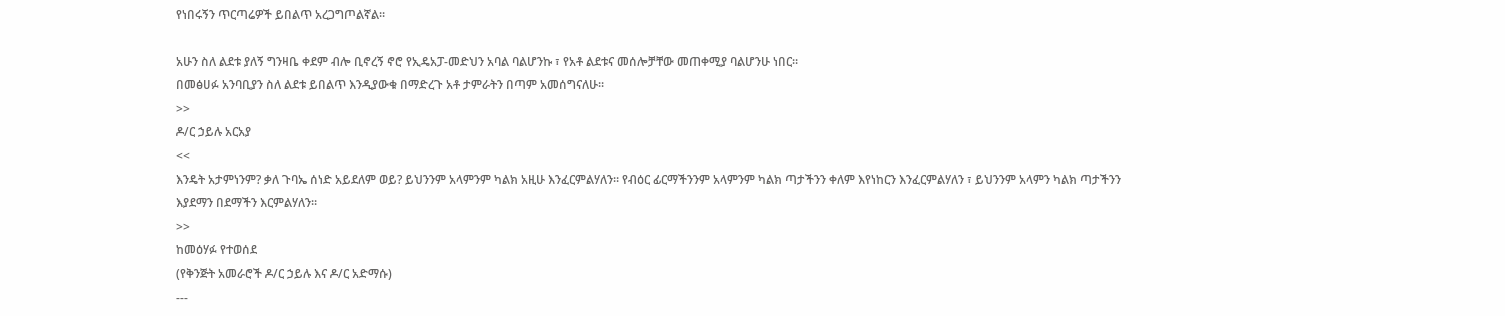የነበሩኝን ጥርጣሬዎች ይበልጥ አረጋግጦልኛል።

አሁን ስለ ልደቱ ያለኝ ግንዛቤ ቀደም ብሎ ቢኖረኝ ኖሮ የኢዴአፓ-መድህን አባል ባልሆንኩ ፣ የአቶ ልደቱና መሰሎቻቸው መጠቀሚያ ባልሆንሁ ነበር።
በመፅሀፉ አንባቢያን ስለ ልደቱ ይበልጥ እንዲያውቁ በማድረጉ አቶ ታምራትን በጣም አመሰግናለሁ።
>>
ዶ/ር ኃይሉ አርአያ
<<
እንዴት አታምነንም? ቃለ ጉባኤ ሰነድ አይደለም ወይ? ይህንንም አላምንም ካልክ አዚሁ እንፈርምልሃለን። የብዕር ፊርማችንንም አላምንም ካልክ ጣታችንን ቀለም እየነከርን እንፈርምልሃለን ፣ ይህንንም አላምን ካልክ ጣታችንን እያደማን በደማችን እርምልሃለን።
>>
ከመዕሃፉ የተወሰደ
(የቅንጅት አመራሮች ዶ/ር ኃይሉ እና ዶ/ር አድማሱ)
---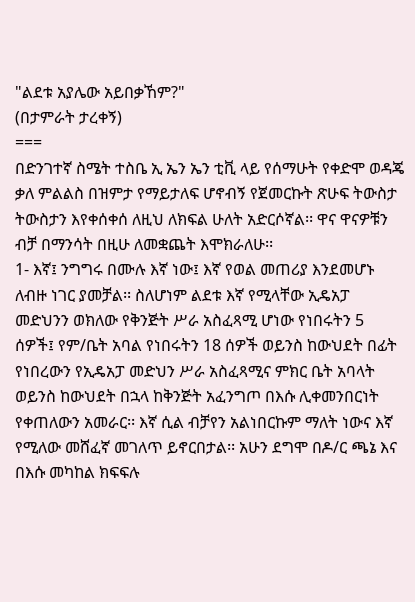"ልደቱ አያሌው አይበቃኸም?"
(በታምራት ታረቀኝ)
===
በድንገተኛ ስሜት ተስቤ ኢ ኤን ኤን ቲቪ ላይ የሰማሁት የቀድሞ ወዳጄ ቃለ ምልልስ በዝምታ የማይታለፍ ሆኖብኝ የጀመርኩት ጽሁፍ ትውስታ ትውስታን እየቀሰቀሰ ለዚህ ለክፍል ሁለት አድርሶኛል፡፡ ዋና ዋናዎቹን ብቻ በማንሳት በዚሁ ለመቋጨት እሞክራለሁ፡፡
1- እኛ፤ ንግግሩ በሙሉ እኛ ነው፤ እኛ የወል መጠሪያ እንደመሆኑ ለብዙ ነገር ያመቻል፡፡ ስለሆነም ልደቱ እኛ የሚላቸው ኢዴአፓ መድህንን ወክለው የቅንጅት ሥራ አስፈጻሚ ሆነው የነበሩትን 5 ሰዎች፤ የም/ቤት አባል የነበሩትን 18 ሰዎች ወይንስ ከውህደት በፊት የነበረውን የኢዴአፓ መድህን ሥራ አስፈጻሚና ምክር ቤት አባላት ወይንስ ከውህደት በኋላ ከቅንጅት አፈንግጦ በእሱ ሊቀመንበርነት የቀጠለውን አመራር፡፡ እኛ ሲል ብቻየን አልነበርኩም ማለት ነውና እኛ የሚለው መሸፈኛ መገለጥ ይኖርበታል፡፡ አሁን ደግሞ በዶ/ር ጫኔ እና በእሱ መካከል ክፍፍሉ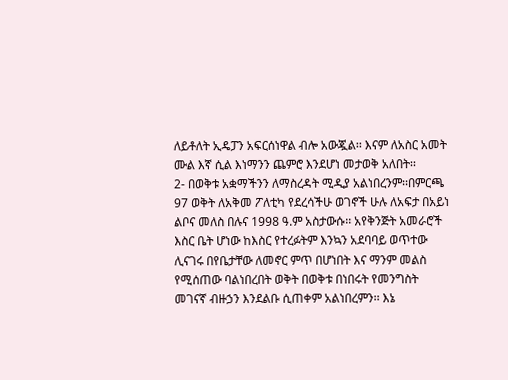ለይቶለት ኢዴፓን አፍርሰነዋል ብሎ አውጇል፡፡ እናም ለአስር አመት ሙል እኛ ሲል እነማንን ጨምሮ እንደሆነ መታወቅ አለበት፡፡
2- በወቅቱ አቋማችንን ለማስረዳት ሚዲያ አልነበረንም፡፡በምርጫ 97 ወቅት ለአቅመ ፖለቲካ የደረሳችሁ ወገኖች ሁሉ ለአፍታ በአይነ ልቦና መለስ በሉና 1998 ዓ.ም አስታውሱ፡፡ አየቅንጅት አመራሮች እስር ቤት ሆነው ከእስር የተረፉትም እንኳን አደባባይ ወጥተው ሊናገሩ በየቤታቸው ለመኖር ምጥ በሆነበት እና ማንም መልስ የሚሰጠው ባልነበረበት ወቅት በወቅቱ በነበሩት የመንግስት መገናኛ ብዙኃን እንደልቡ ሲጠቀም አልነበረምን፡፡ እኔ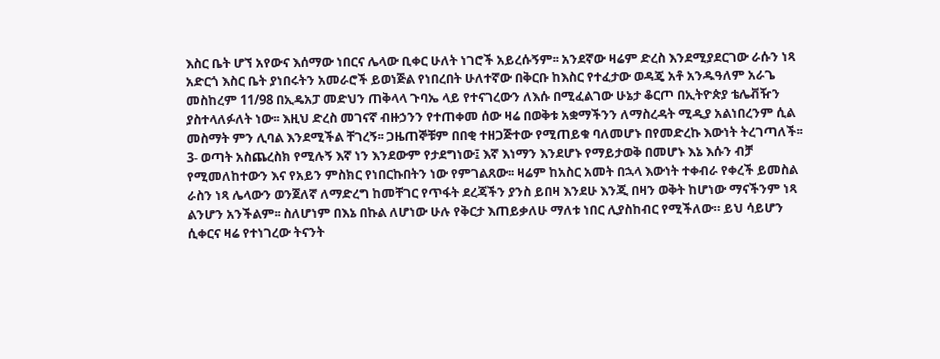እስር ቤት ሆኘ አየውና እሰማው ነበርና ሌላው ቢቀር ሁለት ነገሮች አይረሱኝም፡፡ አንደኛው ዛሬም ድረስ እንደሚያደርገው ራሱን ነጻ አድርጎ እስር ቤት ያነበሩትን አመራሮች ይወነጅል የነበረበት ሁለተኛው በቅርቡ ከእስር የተፈታው ወዳጄ አቶ አንዱዓለም አራጌ መስከረም 11/98 በኢዴአፓ መድህን ጠቅላላ ጉባኤ ላይ የተናገረውን ለእሱ በሚፈልገው ሁኔታ ቆርጦ በኢትዮጵያ ቴሌቭዥን ያስተላለፉለት ነው፡፡ እዚህ ድረስ መገናኛ ብዙኃንን የተጠቀመ ሰው ዛሬ በወቅቱ አቋማችንን ለማስረዳት ሚዲያ አልነበረንም ሲል መስማት ምን ሊባል እንደሚችል ቸገረኝ፡፡ ጋዜጠኞቹም በበቂ ተዘጋጅተው የሚጠይቁ ባለመሆኑ በየመድረኩ እውነት ትረገጣለች፡፡
3- ወጣት አስጨረስክ የሚሉኝ እኛ ነን እንደውም የታደግነው፤ እኛ እነማን እንደሆኑ የማይታወቅ በመሆኑ እኔ እሱን ብቻ የሚመለከተውን እና የአይን ምስክር የነበርኩበትን ነው የምገልጸው፡፡ ዛሬም ከአስር አመት በኋላ እውነት ተቀብራ የቀረች ይመስል ራስን ነጻ ሌላውን ወንጀለኛ ለማድረግ ከመቸገር የጥፋት ደረጃችን ያንስ ይበዛ እንደሁ እንጂ በዛን ወቅት ከሆነው ማናችንም ነጻ ልንሆን አንችልም፡፡ ስለሆነም በእኔ በኩል ለሆነው ሁሉ የቅርታ እጠይቃለሁ ማለቱ ነበር ሊያስከብር የሚችለው። ይህ ሳይሆን ሲቀርና ዛሬ የተነገረው ትናንት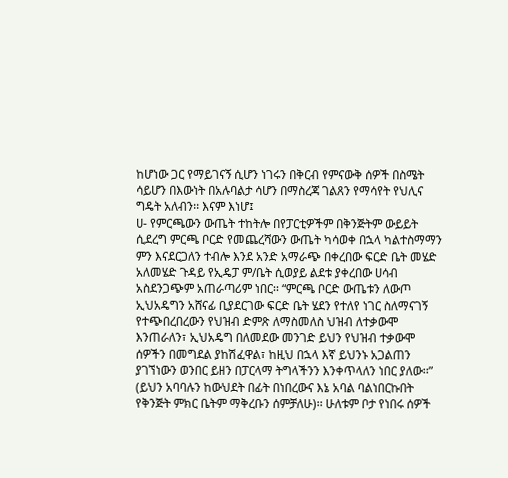ከሆነው ጋር የማይገናኝ ሲሆን ነገሩን በቅርብ የምናውቅ ሰዎች በስሜት ሳይሆን በእውነት በአሉባልታ ሳሆን በማስረጃ ገልጸን የማሳየት የህሊና ግዴት አለብን፡፡ እናም እነሆ፤
ሀ- የምርጫውን ውጤት ተከትሎ በየፓርቲዎችም በቅንጅትም ውይይት ሲደረግ ምርጫ ቦርድ የመጨረሻውን ውጤት ካሳወቀ በኋላ ካልተስማማን ምን እናደርጋለን ተብሎ እንደ አንድ አማራጭ በቀረበው ፍርድ ቤት መሄድ አለመሄድ ጉዳይ የኢዴፓ ም/ቤት ሲወያይ ልደቱ ያቀረበው ሀሳብ አስደንጋጭም አጠራጣሪም ነበር፡፡ “ምርጫ ቦርድ ውጤቱን ለውጦ ኢህአዴግን አሸናፊ ቢያደርገው ፍርድ ቤት ሄደን የተለየ ነገር ስለማናገኝ የተጭበረበረውን የህዝብ ድምጽ ለማስመለስ ህዝብ ለተቃውሞ እንጠራለን፣ ኢህአዴግ በለመደው መንገድ ይህን የህዝብ ተቃውሞ ሰዎችን በመግደል ያከሽፈዋል፣ ከዚህ በኋላ እኛ ይህንኑ አጋልጠን ያገኘነውን ወንበር ይዘን በፓርላማ ትግላችንን እንቀጥላለን ነበር ያለው፡፡” (ይህን አባባሉን ከውህደት በፊት በነበረውና እኔ አባል ባልነበርኩበት የቅንጅት ምክር ቤትም ማቅረቡን ሰምቻለሁ)፡፡ ሁለቱም ቦታ የነበሩ ሰዎች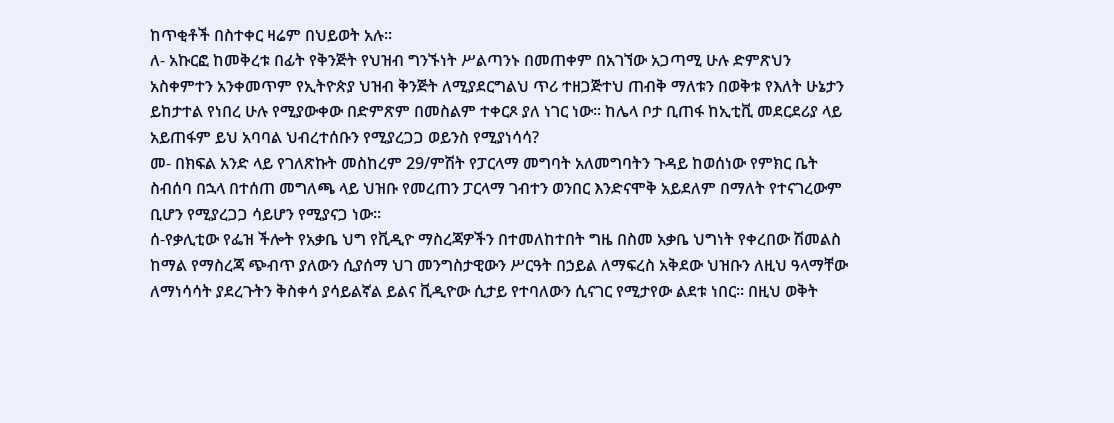ከጥቂቶች በስተቀር ዛሬም በህይወት አሉ፡፡
ለ- አኩርፎ ከመቅረቱ በፊት የቅንጅት የህዝብ ግንኙነት ሥልጣንኑ በመጠቀም በአገኘው አጋጣሚ ሁሉ ድምጽህን አስቀምተን አንቀመጥም የኢትዮጵያ ህዝብ ቅንጅት ለሚያደርግልህ ጥሪ ተዘጋጅተህ ጠብቅ ማለቱን በወቅቱ የእለት ሁኔታን ይከታተል የነበረ ሁሉ የሚያውቀው በድምጽም በመስልም ተቀርጾ ያለ ነገር ነው፡፡ ከሌላ ቦታ ቢጠፋ ከኢቲቪ መደርደሪያ ላይ አይጠፋም ይህ አባባል ህብረተሰቡን የሚያረጋጋ ወይንስ የሚያነሳሳ?
መ- በክፍል አንድ ላይ የገለጽኩት መስከረም 29/ምሽት የፓርላማ መግባት አለመግባትን ጉዳይ ከወሰነው የምክር ቤት ስብሰባ በኋላ በተሰጠ መግለጫ ላይ ህዝቡ የመረጠን ፓርላማ ገብተን ወንበር እንድናሞቅ አይደለም በማለት የተናገረውም ቢሆን የሚያረጋጋ ሳይሆን የሚያናጋ ነው፡፡
ሰ-የቃሊቲው የፌዝ ችሎት የአቃቤ ህግ የቪዲዮ ማስረጃዎችን በተመለከተበት ግዜ በስመ አቃቤ ህግነት የቀረበው ሽመልስ ከማል የማስረጃ ጭብጥ ያለውን ሲያሰማ ህገ መንግስታዊውን ሥርዓት በኃይል ለማፍረስ አቅደው ህዝቡን ለዚህ ዓላማቸው ለማነሳሳት ያደረጉትን ቅስቀሳ ያሳይልኛል ይልና ቪዲዮው ሲታይ የተባለውን ሲናገር የሚታየው ልደቱ ነበር፡፡ በዚህ ወቅት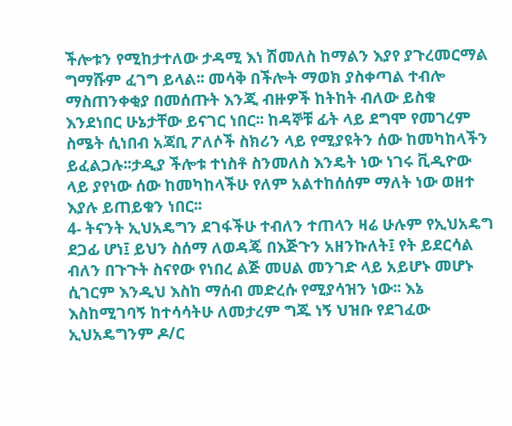ችሎቱን የሚከታተለው ታዳሚ እነ ሽመለስ ከማልን እያየ ያጉረመርማል ግማሹም ፈገግ ይላል፡፡ መሳቅ በችሎት ማወክ ያስቀጣል ተብሎ ማስጠንቀቂያ በመሰጡት እንጂ ብዙዎች ከትከት ብለው ይስቁ እንደነበር ሁኔታቸው ይናገር ነበር፡፡ ከዳኞቹ ፊት ላይ ደግሞ የመገረም ስሜት ሲነበብ አጃቢ ፖለሶች ስክሪን ላይ የሚያዩትን ሰው ከመካከላችን ይፈልጋሉ፡፡ታዲያ ችሎቱ ተነስቶ ስንመለስ እንዴት ነው ነገሩ ቪዲዮው ላይ ያየነው ሰው ከመካከላችሁ የለም አልተከሰሰም ማለት ነው ወዘተ እያሉ ይጠይቁን ነበር፡፡
4- ትናንት ኢህአዴግን ደገፋችሁ ተብለን ተጠላን ዛሬ ሁሉም የኢህአዴግ ደጋፊ ሆነ፤ ይህን ስሰማ ለወዳጄ በእጅጉን አዘንኩለት፤ የት ይደርሳል ብለን በጉጉት ስናየው የነበረ ልጅ መሀል መንገድ ላይ አይሆኑ መሆኑ ሲገርም እንዲህ እስከ ማሰብ መድረሱ የሚያሳዝን ነው፡፡ እኔ እስከሚገባኝ ከተሳሳትሁ ለመታረም ግጁ ነኝ ህዝቡ የደገፈው ኢህአዴግንም ዶ/ር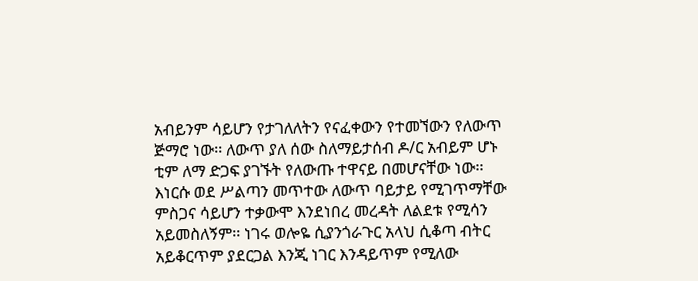አብይንም ሳይሆን የታገለለትን የናፈቀውን የተመኘውን የለውጥ ጅማሮ ነው፡፡ ለውጥ ያለ ሰው ስለማይታሰብ ዶ/ር አብይም ሆኑ ቲም ለማ ድጋፍ ያገኙት የለውጡ ተዋናይ በመሆናቸው ነው፡፡ እነርሱ ወደ ሥልጣን መጥተው ለውጥ ባይታይ የሚገጥማቸው ምስጋና ሳይሆን ተቃውሞ እንደነበረ መረዳት ለልደቱ የሚሳን አይመስለኝም፡፡ ነገሩ ወሎዬ ሲያንጎራጉር አላህ ሲቆጣ ብትር አይቆርጥም ያደርጋል እንጂ ነገር እንዳይጥም የሚለው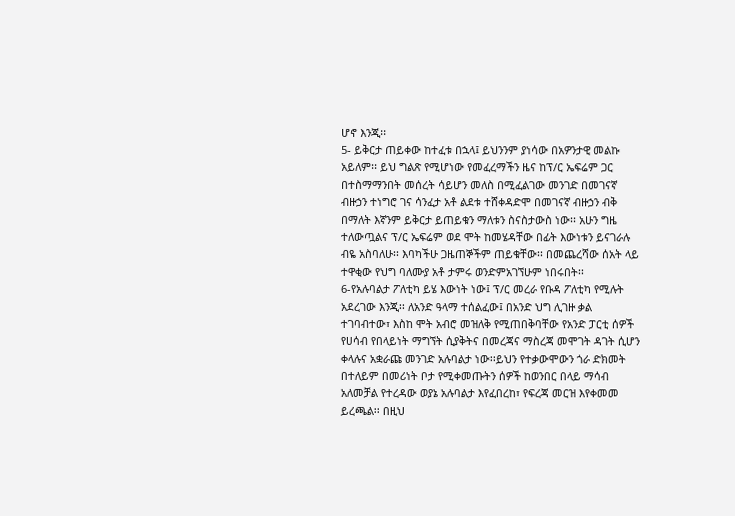ሆኖ እንጂ፡፡
5- ይቅርታ ጠይቀው ከተፈቱ በኋላ፤ ይህንንም ያነሳው በአዎንታዊ መልኩ አይለም፡፡ ይህ ግልጽ የሚሆነው የመፈረማችን ዜና ከፕ/ር ኤፍሬም ጋር በተስማማንበት መሰረት ሳይሆን መለስ በሚፈልገው መንገድ በመገናኛ ብዙኃን ተነግሮ ገና ሳንፈታ አቶ ልደቱ ተሸቀዳድሞ በመገናኛ ብዙኃን ብቅ በማለት እኛንም ይቅርታ ይጠይቁን ማለቱን ስናስታውስ ነው፡፡ አሁን ግዜ ተለውጧልና ፕ/ር ኤፍሬም ወደ ሞት ከመሄዳቸው በፊት እውነቱን ይናገራሉ ብዬ አስባለሁ፡፡ እባካችሁ ጋዜጠኞችም ጠይቁቸው፡፡ በመጨረሻው ሰአት ላይ ተዋቂው የህግ ባለሙያ አቶ ታምሩ ወንድምአገኘሁም ነበሩበት፡፡
6-የአሉባልታ ፖለቲካ ይሄ እውነት ነው፤ ፕ/ር መረራ የቡዳ ፖለቲካ የሚሉት አደረገው እንጂ፡፡ ለአንድ ዓላማ ተሰልፈው፤ በአንድ ህግ ሊገዙ ቃል ተገባብተው፣ እስከ ሞት አብሮ መዝለቅ የሚጠበቅባቸው የአንድ ፓርቲ ሰዎች የሀሳብ የበላይነት ማግኘት ሲያቅትና በመረጃና ማስረጃ መሞገት ዳገት ሲሆን ቀላሉና አቋራጩ መንገድ አሉባልታ ነው፡፡ይህን የተቃውሞውን ጎራ ድክመት በተለይም በመሪነት ቦታ የሚቀመጡትን ሰዎች ከወንበር በላይ ማሳብ አለመቻል የተረዳው ወያኔ አሉባልታ እየፈበረከ፣ የፍረጃ መርዝ እየቀመመ ይረጫል፡፡ በዚህ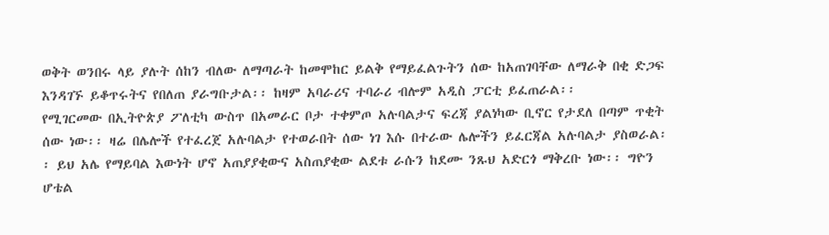ወቅት ወንበሩ ላይ ያሉት ሰከን ብለው ለማጣራት ከመሞከር ይልቅ የማይፈልጉትን ሰው ከአጠገባቸው ለማራቅ በቂ ድጋፍ እንዳገኙ ይቆጥሩትና የበለጠ ያራግቡታል፡፡ ከዛም አባራሪና ተባራሪ ብሎም አዲስ ፓርቲ ይፈጠራል፡፡
የሚገርመው በኢትዮጵያ ፖለቲካ ውስጥ በአመራር ቦታ ተቀምጦ አሉባልታና ፍረጃ ያልነካው ቢኖር የታደለ በጣም ጥቂት ሰው ነው፡፡ ዛሬ በሌሎች የተፈረጀ አሉባልታ የተወራበት ሰው ነገ እሱ በተራው ሌሎችን ይፈርጃል አሉባልታ ያስወራል፡፡ ይህ አሌ የማይባል እውነት ሆኖ አጠያያቂውና አስጠያቂው ልደቱ ራሱን ከደሙ ንጹህ አድርጎ ማቅረቡ ነው፡፡ ግዮን ሆቴል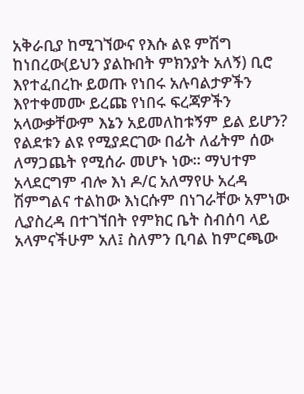አቅራቢያ ከሚገኘውና የእሱ ልዩ ምሽግ ከነበረው(ይህን ያልኩበት ምክንያት አለኝ) ቢሮ እየተፈበረኩ ይወጡ የነበሩ አሉባልታዎችን እየተቀመሙ ይረጩ የነበሩ ፍረጃዎችን አላውቃቸውም እኔን አይመለከቱኝም ይል ይሆን?
የልደቱን ልዩ የሚያደርገው በፊት ለፊትም ሰው ለማጋጨት የሚሰራ መሆኑ ነው፡፡ ማህተም አላደርግም ብሎ እነ ዶ/ር አለማየሁ አረዳ ሽምግልና ተልከው እነርሱም በነገራቸው አምነው ሊያስረዳ በተገኘበት የምክር ቤት ስብሰባ ላይ አላምናችሁም አለ፤ ስለምን ቢባል ከምርጫው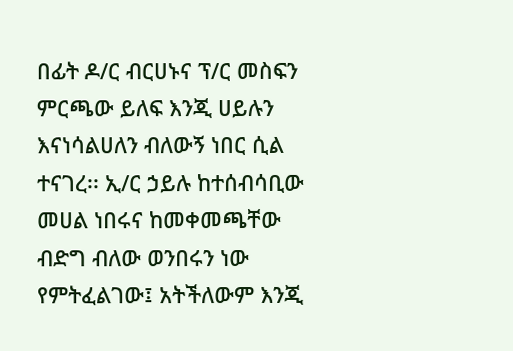በፊት ዶ/ር ብርሀኑና ፕ/ር መስፍን ምርጫው ይለፍ እንጂ ሀይሉን እናነሳልሀለን ብለውኝ ነበር ሲል ተናገረ፡፡ ኢ/ር ኃይሉ ከተሰብሳቢው መሀል ነበሩና ከመቀመጫቸው ብድግ ብለው ወንበሩን ነው የምትፈልገው፤ አትችለውም እንጂ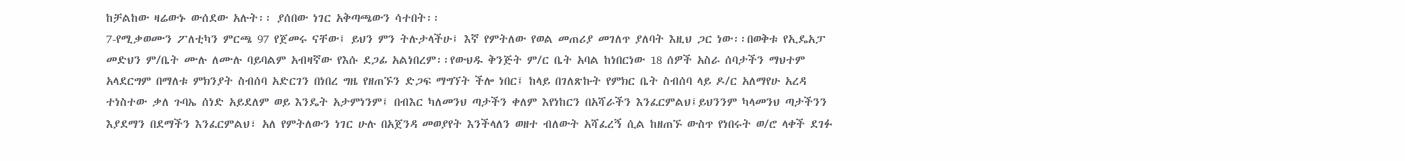ከቻልከው ዛሬውኑ ውሰደው አሉት፡፡ ያሰበው ነገር አቅጣጫውን ሳተበት፡፡
7-የሚቃወሙን ፖለቲካን ምርጫ 97 የጀመሩ ናቸው፤ ይህን ምን ትሉታላችሁ፤ እኛ የምትለው የወል መጠሪያ መገለጥ ያለባት እዚህ ጋር ነው፡፡በወቅቱ የኢዴአፓ መድህን ም/ቤት ሙሉ ለሙሉ ባይባልም አብዛኛው የእሱ ደጋፊ አልነበረም፡፡የውህዱ ቅንጅት ም/ር ቤት አባል ከነበርነው 18 ሰዎች አስራ ሰባታችን ማህተም አላደርግም በማለቱ ምክንያት ስብሰባ አድርገን በነበረ ግዜ የዘጠኙን ድጋፍ ማግኘት ችሎ ነበር፤ ከላይ በገለጽኩት የምክር ቤት ስብሰባ ላይ ዶ/ር አለማየሁ አረዳ ተነስተው ቃለ ጉባኤ ሰነድ አይደለም ወይ እንዴት አታምነንም፤ በብእር ካለመንህ ጣታችን ቀለም እየነከርን በአሻራችን እንፈርምልህ፤ይህንንም ካላመንህ ጣታችንን እያደማን በደማችን እንፈርምልህ፣ አለ የምትለውን ነገር ሁሉ በአጀንዳ መወያየት እንችላለን ወዘተ ብለውት አሻፈረኝ ሲል ከዘጠኙ ውስጥ የነበሩት ወ/ሮ ላቀች ደገፉ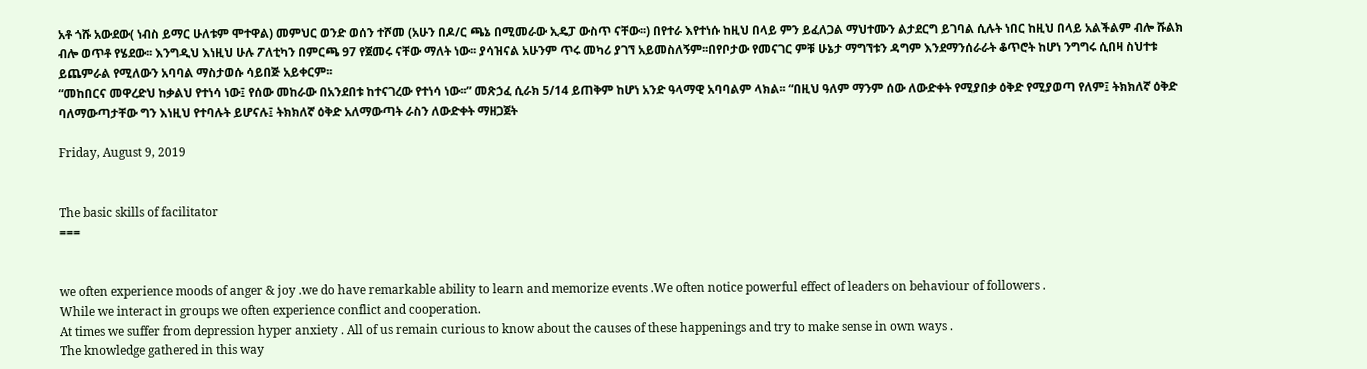አቶ ጎሹ አውደው( ነብስ ይማር ሁለቱም ሞተዋል) መምህር ወንድ ወሰን ተሾመ (አሁን በዶ/ር ጫኔ በሚመራው ኢዴፓ ውስጥ ናቸው፡፡) በየተራ እየተነሱ ከዚህ በላይ ምን ይፈለጋል ማህተሙን ልታደርግ ይገባል ሲሉት ነበር ከዚህ በላይ አልችልም ብሎ ሹልክ ብሎ ወጥቶ የሄደው፡፡ እንግዲህ እነዚህ ሁሉ ፖለቲካን በምርጫ 97 የጀመሩ ናቸው ማለት ነው፡፡ ያሳዝናል አሁንም ጥሩ መካሪ ያገኘ አይመስለኝም፡፡በየቦታው የመናገር ምቹ ሁኔታ ማግኘቱን ዳግም እንደማንሰራራት ቆጥሮት ከሆነ ንግግሩ ሲበዛ ስህተቱ ይጨምራል የሚለውን አባባል ማስታወሱ ሳይበጅ አይቀርም፡፡
“መከበርና መዋረድህ ከቃልህ የተነሳ ነው፤ የሰው መከራው በአንደበቱ ከተናገረው የተነሳ ነው፡፡” መጽኃፈ ሲራክ 5/14 ይጠቅም ከሆነ አንድ ዓላማዊ አባባልም ላክል፡፡ “በዚህ ዓለም ማንም ሰው ለውድቀት የሚያበቃ ዕቅድ የሚያወጣ የለም፤ ትክክለኛ ዕቅድ ባለማውጣታቸው ግን እነዚህ የተባሉት ይሆናሉ፤ ትክክለኛ ዕቅድ አለማውጣት ራስን ለውድቀት ማዘጋጀት

Friday, August 9, 2019


The basic skills of facilitator
===


we often experience moods of anger & joy .we do have remarkable ability to learn and memorize events .We often notice powerful effect of leaders on behaviour of followers .
While we interact in groups we often experience conflict and cooperation.
At times we suffer from depression hyper anxiety . All of us remain curious to know about the causes of these happenings and try to make sense in own ways .
The knowledge gathered in this way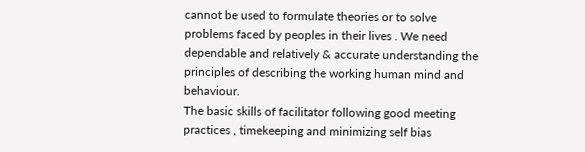cannot be used to formulate theories or to solve problems faced by peoples in their lives . We need dependable and relatively & accurate understanding the principles of describing the working human mind and behaviour.
The basic skills of facilitator following good meeting practices , timekeeping and minimizing self bias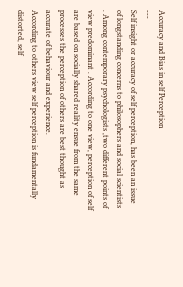Accuracy and Bias in self Perception
---
Self insight or accuracy of self perception, has been an issue of longstanding concerns to philosophers and social scientists . Among contemporary psychologists ,two different points of view predominant . According to one view, perception of self are based on socially shared reality ensue from the same processes the perception of others are best thought as accurate of behaviour and experience.
According to others view self perception is fundamentally distorted, self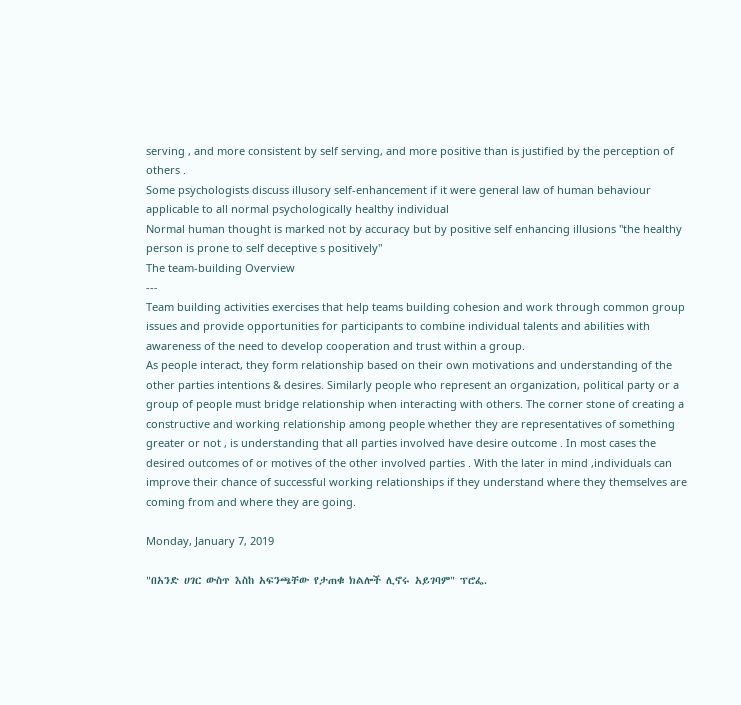serving , and more consistent by self serving, and more positive than is justified by the perception of others .
Some psychologists discuss illusory self-enhancement if it were general law of human behaviour applicable to all normal psychologically healthy individual
Normal human thought is marked not by accuracy but by positive self enhancing illusions "the healthy person is prone to self deceptive s positively"
The team-building Overview
---
Team building activities exercises that help teams building cohesion and work through common group issues and provide opportunities for participants to combine individual talents and abilities with awareness of the need to develop cooperation and trust within a group.
As people interact, they form relationship based on their own motivations and understanding of the other parties intentions & desires. Similarly people who represent an organization, political party or a group of people must bridge relationship when interacting with others. The corner stone of creating a constructive and working relationship among people whether they are representatives of something greater or not , is understanding that all parties involved have desire outcome . In most cases the desired outcomes of or motives of the other involved parties . With the later in mind ,individuals can improve their chance of successful working relationships if they understand where they themselves are coming from and where they are going.

Monday, January 7, 2019

"በአንድ ሀገር ውስጥ እስከ አፍንጫቸው የታጠቁ ክልሎች ሊኖሩ አይገባም" ፕሮፌ.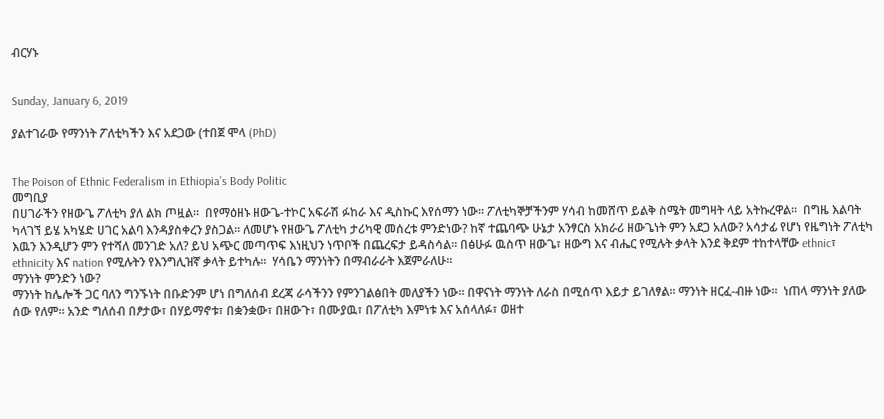ብርሃኑ


Sunday, January 6, 2019

ያልተገራው የማንነት ፖለቲካችን እና አደጋው (ተበጀ ሞላ (PhD)


The Poison of Ethnic Federalism in Ethiopia’s Body Politic
መግቢያ
በሀገራችን የዘውጌ ፖለቲካ ያለ ልክ ጦዟል።  በየማዕዘኑ ዘውጌ-ተኮር አፍራሽ ፉከራ እና ዲስኩር እየሰማን ነው። ፖለቲካኞቻችንም ሃሳብ ከመሸጥ ይልቅ ስሜት መግዛት ላይ አትኩረዋል።  በግዜ እልባት ካላገኘ ይሄ አካሄድ ሀገር አልባ እንዳያስቀረን ያስጋል። ለመሆኑ የዘውጌ ፖለቲካ ታሪካዊ መሰረቱ ምንድነው? ከኛ ተጨባጭ ሁኔታ አንፃርስ አክራሪ ዘውጌነት ምን አደጋ አለው? አሳታፊ የሆነ የዜግነት ፖለቲካ እዉን እንዲሆን ምን የተሻለ መንገድ አለ? ይህ አጭር መጣጥፍ እነዚህን ነጥቦች በጨረፍታ ይዳስሳል። በፅሁፉ ዉስጥ ዘውጌ፣ ዘውግ እና ብሔር የሚሉት ቃላት እንደ ቅደም ተከተላቸው ethnic፣ ethnicity እና nation የሚሉትን የእንግሊዝኛ ቃላት ይተካሉ።  ሃሳቤን ማንነትን በማብራራት እጀምራለሁ።
ማንነት ምንድን ነው?
ማንነት ከሌሎች ጋር ባለን ግንኙነት በቡድንም ሆነ በግለሰብ ደረጃ ራሳችንን የምንገልፅበት መለያችን ነው። በዋናነት ማንነት ለራስ በሚሰጥ እይታ ይገለፃል። ማንነት ዘርፈ-ብዙ ነው።  ነጠላ ማንነት ያለው ሰው የለም። አንድ ግለሰብ በፆታው፣ በሃይማኖቱ፣ በቋንቋው፣ በዘውጉ፣ በሙያዉ፣ በፖለቲካ እምነቱ እና አሰላለፉ፣ ወዘተ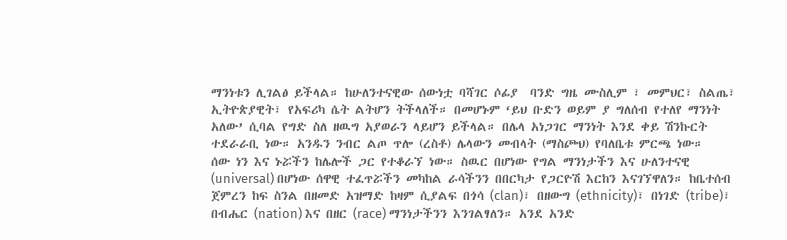ማንነቱን ሊገልፅ ይችላል። ከሁለንተናዊው ሰውነቷ ባሻገር ሶፊያ  ባንድ ግዜ ሙስሊም ፣ መምህር፣ ስልጤ፣ ኢትዮጵያዊት፣ የአፍሪካ ሴት ልትሆን ትችላለች። በመሆኑም ‘ይህ ቡድን ወይም ያ ግለሰብ የተለየ ማንነት አለው’ ሲባል የግድ ስለ ዘዉግ አያወራን ላይሆን ይችላል። በሌላ አነጋገር ማንነት እንደ ቀይ ሽንኩርት ተደራራቢ ነው። አንዱን ንብር ልጦ ጥሎ (ረስቶ) ሌላውን መብላት (ማስጮህ) የባለቤቱ ምርጫ ነው።
ሰው ነን እና ኑሯችን ከሌሎች ጋር የተቆራኘ ነው። ስዉር በሆነው የግል ማንነታችን እና ሁለንተናዊ (universal) በሆነው ሰዋዊ ተፈጥሯችን መካከል ራሳችንን በበርካታ የጋርዮሽ እርከን እናገኘዋለን። ከቤተሰብ ጀምረን ከፍ ስንል በዘመድ አዝማድ ከዛም ሲያልፍ በጎሳ (clan)፣ በዘውግ (ethnicity)፣ በነገድ (tribe)፣ በብሔር (nation) እና በዘር (race) ማንነታችንን እንገልፃለን። አንደ አንድ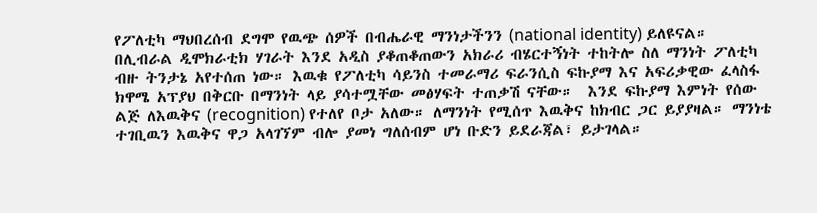የፖለቲካ ማህበረሰብ ደግሞ የዉጭ ሰዎች በብሔራዊ ማንነታችንን (national identity) ይለዩናል።
በሊብራል ዲሞክራቲክ ሃገራት እንደ አዲስ ያቆጠቆጠውን አክራሪ ብሄርተኝነት ተከትሎ ስለ ማንነት ፖለቲካ ብዙ ትንታኔ አየተሰጠ ነው። እዉቁ የፖለቲካ ሳይንስ ተመራማሪ ፍራንሲስ ፍኩያማ እና አፍሪቃዊው ፈላስፋ ክዋሜ አፕያህ በቅርቡ በማንነት ላይ ያሳተሟቸው መፅሃፍት ተጠቃሽ ናቸው።  እንደ ፍኩያማ እምነት የሰው ልጅ ለእዉቅና (recognition) የተለየ ቦታ አለው። ለማንነት የሚሰጥ እዉቅና ከክብር ጋር ይያያዛል። ማንነቴ ተገቢዉን እዉቅና ዋጋ አላገኘም ብሎ ያመነ ግለሰብም ሆነ ቡድን ይደራጃል፣ ይታገላል።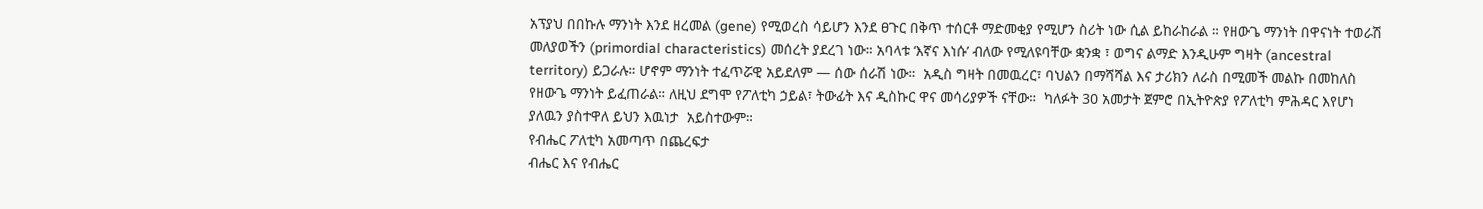አፕያህ በበኩሉ ማንነት እንደ ዘረመል (gene) የሚወረስ ሳይሆን እንደ ፀጉር በቅጥ ተሰርቶ ማድመቂያ የሚሆን ስሪት ነው ሲል ይከራከራል ። የዘውጌ ማንነት በዋናነት ተወራሽ መለያወችን (primordial characteristics) መሰረት ያደረገ ነው። አባላቱ ‘እኛና እነሱ’ ብለው የሚለዩባቸው ቋንቋ ፣ ወግና ልማድ እንዲሁም ግዛት (ancestral territory) ይጋራሉ። ሆኖም ማንነት ተፈጥሯዊ አይደለም — ሰው ሰራሽ ነው።  አዲስ ግዛት በመዉረር፣ ባህልን በማሻሻል እና ታሪክን ለራስ በሚመች መልኩ በመከለስ የዘውጌ ማንነት ይፈጠራል። ለዚህ ደግሞ የፖለቲካ ኃይል፣ ትውፊት እና ዲስኩር ዋና መሳሪያዎች ናቸው።  ካለፉት 30 አመታት ጀምሮ በኢትዮጵያ የፖለቲካ ምሕዳር እየሆነ ያለዉን ያስተዋለ ይህን እዉነታ  አይስተውም።
የብሔር ፖለቲካ አመጣጥ በጨረፍታ
ብሔር እና የብሔር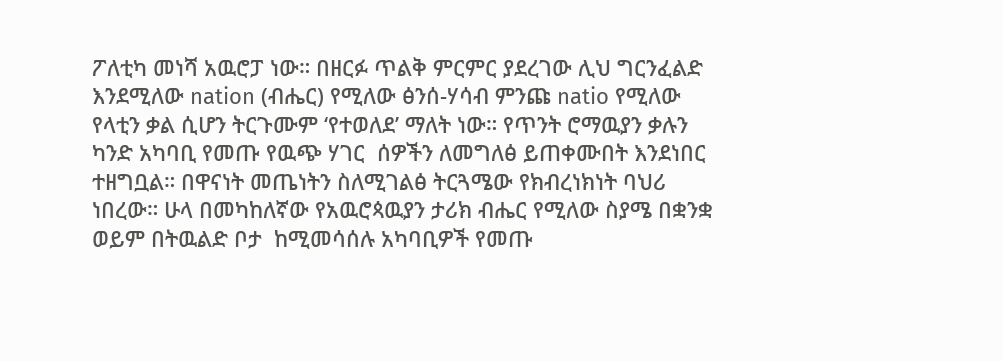ፖለቲካ መነሻ አዉሮፓ ነው። በዘርፉ ጥልቅ ምርምር ያደረገው ሊህ ግርንፈልድ እንደሚለው nation (ብሔር) የሚለው ፅንሰ-ሃሳብ ምንጩ natio የሚለው የላቲን ቃል ሲሆን ትርጉሙም ‘የተወለደ’ ማለት ነው። የጥንት ሮማዉያን ቃሉን ካንድ አካባቢ የመጡ የዉጭ ሃገር  ሰዎችን ለመግለፅ ይጠቀሙበት እንደነበር ተዘግቧል። በዋናነት መጤነትን ስለሚገልፅ ትርጓሜው የክብረነክነት ባህሪ ነበረው። ሁላ በመካከለኛው የአዉሮጳዉያን ታሪክ ብሔር የሚለው ስያሜ በቋንቋ ወይም በትዉልድ ቦታ  ከሚመሳሰሉ አካባቢዎች የመጡ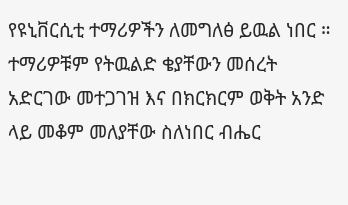የዩኒቨርሲቲ ተማሪዎችን ለመግለፅ ይዉል ነበር ። ተማሪዎቹም የትዉልድ ቄያቸውን መሰረት አድርገው መተጋገዝ እና በክርክርም ወቅት አንድ ላይ መቆም መለያቸው ስለነበር ብሔር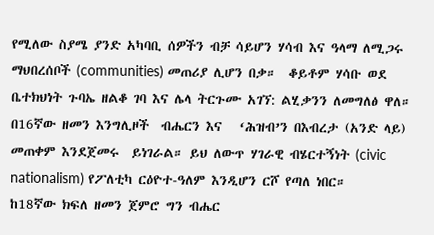የሚለው ስያሜ ያንድ አካባቢ ሰዎችን ብቻ ሳይሆን ሃሳብ እና ዓላማ ለሚጋሩ ማህበረሰቦች (communities) መጠሪያ ሊሆን በቃ።  ቆይቶም ሃሳቡ ወደ ቤተክህነት ጉባኤ ዘልቆ ገባ እና ሌላ ትርጉሙ አገኘ: ልሂቃንን ለመግለፅ ዋለ። በ16ኛው ዘመን እንግሊዞች  ብሔርን እና   ‘ሕዝብ’ን በእብረታ (አንድ ላይ) መጠቀም እንደጀመሩ  ይነገራል። ይህ ለውጥ ሃገራዊ ብሄርተኝነት (civic nationalism) የፖለቲካ ርዕዮተ-ዓለም እንዲሆን ርሾ የጣለ ነበር።
ከ18ኛው ክፍለ ዘመን ጀምሮ ግን ብሔር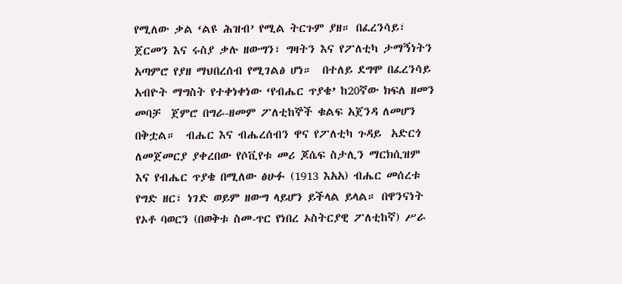የሚለው ቃል ‘ልዩ ሕዝብ’ የሚል ትርጉም ያዘ። በፈረንሳይ፣ ጀርመን እና ሩስያ ቃሉ ዘውግን፣ ግዛትን እና የፖለቲካ ታማኝነትን አጣምሮ የያዘ ማህበረሰብ የሚገልፅ ሆነ።  በተለይ ደግሞ በፈረንሳይ አብዮት ማግስት የተቀነቀነው ‘የብሔር ጥያቄ’ ከ20ኛው ክፍለ ዘመን መባቻ  ጀምሮ በግራ-ዘመም ፖለቲከኞች ቁልፍ አጀንዳ ለመሆን በቅቷል።  ብሔር እና ብሔረሰብን ዋና የፖለቲካ ጉዳይ  አድርጎ ለመጀመርያ ያቀረበው የሶቪየቱ መሪ ጆሴፍ ስታሊን ማርክሲዝም እና የብሔር ጥያቄ በሚለው ፅሁፉ (1913 እአአ) ብሔር መሰረቱ የግድ ዘር፣ ነገድ ወይም ዘውግ ላይሆን ይችላል ይላል። በዋንናነት የኦቶ ባወርን (በወቅቱ ስመ-ጥር የነበረ ኦስትርያዊ ፖለቲከኛ) ሥራ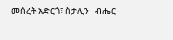መሰረት አድርጎ፣ ስታሊን   ብሔር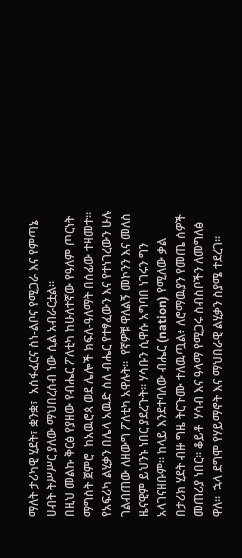ማለት ታሪካዊ ሂደት፣ ቋንቋ፣  አሰፋፈርና ስነ-ልቦና የሚጋራ እና የምጣኔ ሀብት ትሥሥር ያለው ማህበረሰብ ነው ሲል አብራርቷል።
በዚህ መልኩ ቅርፅ የያዘው የብሔር ፖለቲካ ከሁለተኛው የዓለም ጦርነት ማግስት ጀምሮ  ከአዉሮጳ ወደ ሌሎች ክፍለ-ዓለማት በሰፊው ተዛመተ። የአፍሪካ ልሂቃን በሌላ አዉድ ስለ ብሔር የተፃፈውን እና የተነገረውን ሁሉ ገልብጠው ለዘውግ ፖለቲካ አዋሉት።  የኛዎቹ ዋለልኝ መኮንን እና መለስ ዜናዊም ይህንኑ ነበር ያደረጉት። ሃሳቡን ሲዋሱ አግባበ ነገሩን ግን አላገናዘቡም። ከላይ እንደተባለው ብሔር (nation) የሚለው ቃል በታሪክ ሂደት ብዙ ግዜ ትርጉሙ ተለዉጧል፥ ለሮማዉያን የመጤ ሰዎች መጠሪያ ነበር። ቆይቶ  ሃሳብ እና ዓላማ የሚጋሩ ስብስቦችን ለመግለፅ ዋለ።  ኋላ ደግሞ የሃይማኖት እና ማህበራዊ ልሂቃን ስያሜ ተደረገ።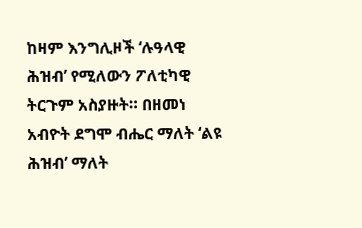ከዛም እንግሊዞች ‘ሉዓላዊ  ሕዝብ’ የሚለውን ፖለቲካዊ ትርጉም አስያዙት። በዘመነ አብዮት ደግሞ ብሔር ማለት ‘ልዩ ሕዝብ’ ማለት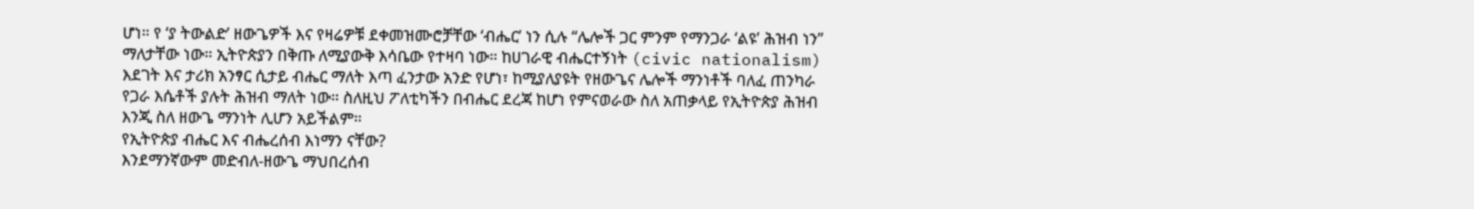ሆነ። የ ‘ያ ትውልድ’ ዘውጌዎች እና የዛሬዎቹ ደቀመዝሙሮቻቸው ‘ብሔር’ ነን ሲሉ “ሌሎች ጋር ምንም የማንጋራ ‘ልዩ’ ሕዝብ ነን” ማለታቸው ነው። ኢትዮጵያን በቅጡ ለሚያውቅ እሳቤው የተዛባ ነው። ከሀገራዊ ብሔርተኝነት (civic nationalism) እደገት እና ታሪክ አንፃር ሲታይ ብሔር ማለት እጣ ፈንታው አንድ የሆነ፣ ከሚያለያዩት የዘውጌና ሌሎች ማንነቶች ባለፈ ጠንካራ የጋራ እሴቶች ያሉት ሕዝብ ማለት ነው። ስለዚህ ፖለቲካችን በብሔር ደረጃ ከሆነ የምናወራው ስለ አጠቃላይ የኢትዮጵያ ሕዝብ እንጂ ስለ ዘውጌ ማንነት ሊሆን አይችልም።
የኢትዮጵያ ብሔር እና ብሔረሰብ እነማን ናቸው?
እንደማንኛውም መድብለ-ዘውጌ ማህበረሰብ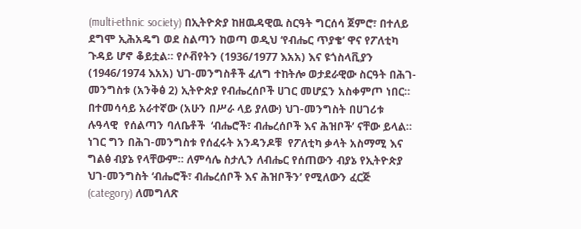(multi-ethnic society) በኢትዮጵያ ከዘዉዳዊዉ ስርዓት ግርሰሳ ጀምሮ፣ በተለይ ደግሞ ኢሕአዴግ ወደ ስልጣን ከወጣ ወዲህ ‘የብሔር ጥያቄ’ ዋና የፖለቲካ ጉዳይ ሆኖ ቆይቷል። የሶቭየትን (1936/1977 እአአ) እና ዩጎስላቪያን (1946/1974 እአአ) ህገ-መንግስቶች ፈለግ ተከትሎ ወታደራዊው ስርዓት በሕገ-መንግስቱ (አንቅፅ 2) ኢትዮጵያ የብሔረሰቦች ሀገር መሆኗን አስቀምጦ ነበር። በተመሳሳይ አራተኛው (አሁን በሥራ ላይ ያለው) ህገ-መንግስት በሀገሪቱ  ሉዓላዊ  የሰልጣን ባለቤቶች  ‘ብሔሮች፣ ብሔረሰቦች እና ሕዝቦች’ ናቸው ይላል። ነገር ግን በሕገ-መንግስቱ የሰፈሩት አንዳንዶቹ  የፖለቲካ ቃላት አስማሚ እና ግልፅ ብያኔ የላቸውም። ለምሳሌ ስታሊን ለብሔር የሰጠውን ብያኔ የኢትዮጵያ ህገ-መንግስት ‘ብሔሮች፣ ብሔረሰቦች እና ሕዝቦችን’ የሚለውን ፈርጅ (category) ለመግለጽ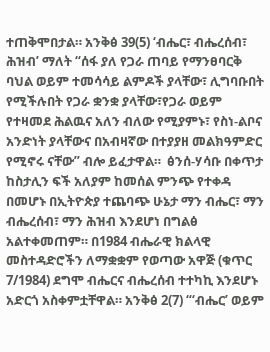ተጠቅሞበታል። አንቅፅ 39(5) ‘ብሔር፣ ብሔረሰብ፣ ሕዝብ’ ማለት “ሰፋ ያለ የጋራ ጠባይ የማንፀባርቅ ባህል ወይም ተመሳሳይ ልምዶች ያላቸው፣ ሊግባቡበት የሚችሉበት የጋራ ቋንቋ ያላቸው፣የጋራ ወይም የተዛመደ ሕልዉና አለን ብለው የሚያምኑ፣ የስነ-ልቦና አንድነት ያላቸውና በአብዛኛው በተያያዘ መልክዓምድር የሚኖሩ ናቸው” ብሎ ይፈታዋል።  ፅንሰ-ሃሳቡ በቀጥታ ከስታሊን ፍች አለያም ከመሰል ምንጭ የተቀዳ በመሆኑ በኢትዮጵያ ተጨባጭ ሁኔታ ማን ብሔር፣ ማን ብሔረሰብ፣ ማን ሕዝብ እንደሆነ በግልፅ አልተቀመጠም። በ1984 ብሔራዊ ክልላዊ መስተዳድሮችን ለማቋቋም የወጣው አዋጅ (ቁጥር 7/1984) ደግሞ ብሔርና ብሔረሰብ ተተካኪ እንደሆኑ አድርጎ አስቀምቷቸዋል። አንቅፅ 2(7) “‘ብሔር’ ወይም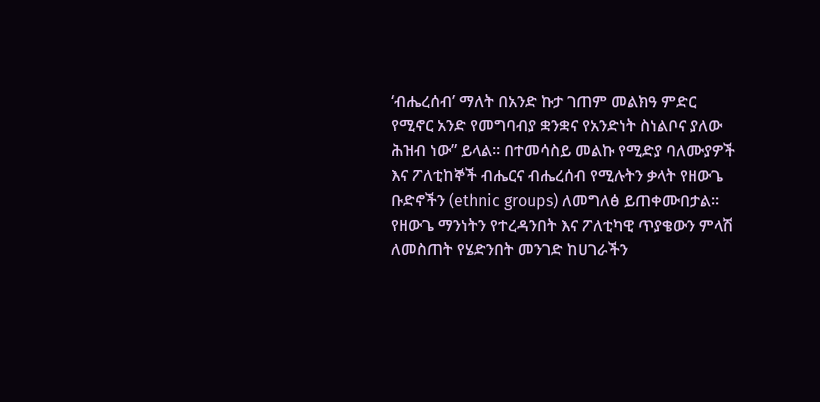‘ብሔረሰብ’ ማለት በአንድ ኩታ ገጠም መልክዓ ምድር የሚኖር አንድ የመግባብያ ቋንቋና የአንድነት ስነልቦና ያለው ሕዝብ ነው” ይላል። በተመሳስይ መልኩ የሚድያ ባለሙያዎች እና ፖለቲከኞች ብሔርና ብሔረሰብ የሚሉትን ቃላት የዘውጌ ቡድኖችን (ethnic groups) ለመግለፅ ይጠቀሙበታል።
የዘውጌ ማንነትን የተረዳንበት እና ፖለቲካዊ ጥያቄውን ምላሽ ለመስጠት የሄድንበት መንገድ ከሀገራችን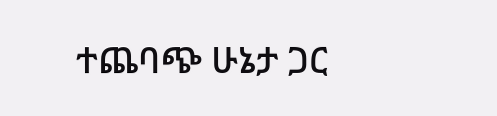ተጨባጭ ሁኔታ ጋር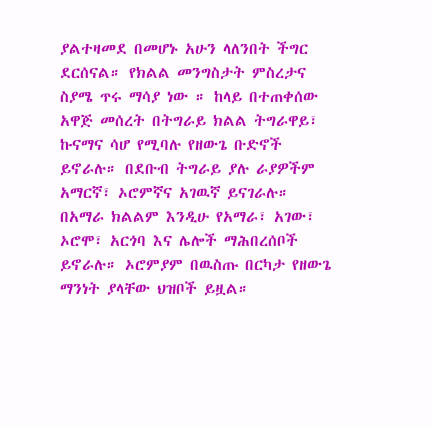ያልተዛመደ በመሆኑ አሁን ላለንበት ችግር ደርሰናል። የክልል መንግስታት ምስረታና ስያሜ ጥሩ ማሳያ ነው ። ከላይ በተጠቀሰው አዋጅ መሰረት በትግራይ ክልል ትግራዋይ፣ ኩናማና ሳሆ የሚባሉ የዘውጌ ቡድኖች ይኖራሉ። በደቡብ ትግራይ ያሉ ራያዎችም አማርኛ፣ ኦሮምኛና አገዉኛ ይናገራሉ። በአማራ ክልልም እንዲሁ የአማራ፣ አገው፣ ኦሮሞ፣ አርጎባ እና ሌሎች ማሕበረሰቦች ይኖራሉ። ኦሮምያም በዉስጡ በርካታ የዘውጌ ማንነት ያላቸው ህዝቦች ይዟል።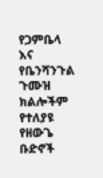የጋምቤላ እና  የቤንሻንጉል  ጉሙዝ ክልሎችም  የተለያዩ የዘውጌ ቡድኖች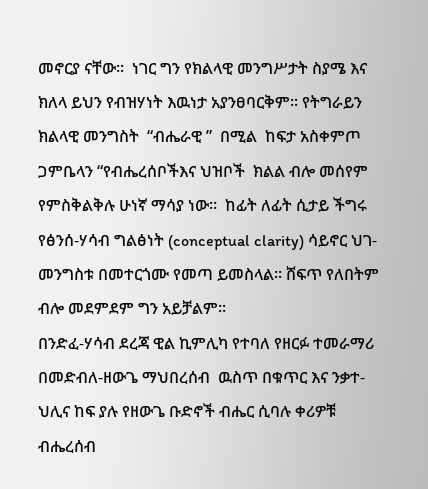መኖርያ ናቸው።  ነገር ግን የክልላዊ መንግሥታት ስያሜ እና ክለላ ይህን የብዝሃነት እዉነታ አያንፀባርቅም። የትግራይን ክልላዊ መንግስት  “ብሔራዊ ”  በሚል  ከፍታ አስቀምጦ  ጋምቤላን “የብሔረሰቦችእና ህዝቦች  ክልል ብሎ መሰየም  የምስቅልቅሉ ሁነኛ ማሳያ ነው።  ከፊት ለፊት ሲታይ ችግሩ  የፅንሰ-ሃሳብ ግልፅነት (conceptual clarity) ሳይኖር ህገ-መንግስቱ በመተርጎሙ የመጣ ይመስላል። ሸፍጥ የለበትም ብሎ መደምደም ግን አይቻልም።
በንድፈ-ሃሳብ ደረጃ ዊል ኪምሊካ የተባለ የዘርፉ ተመራማሪ በመድብለ-ዘውጌ ማህበረሰብ  ዉስጥ በቁጥር እና ንቃተ-ህሊና ከፍ ያሉ የዘውጌ ቡድኖች ብሔር ሲባሉ ቀሪዎቹ ብሔረሰብ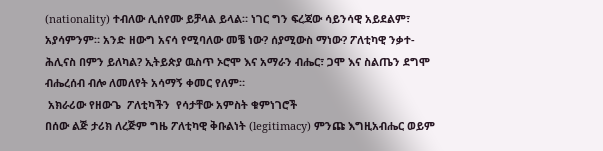(nationality) ተብለው ሊሰየሙ ይቻላል ይላል። ነገር ግን ፍረጃው ሳይንሳዊ አይደልም፣ አያሳምንም። አንድ ዘውግ አናሳ የሚባለው መቼ ነው? ሰያሚውስ ማነው? ፖለቲካዊ ንቃተ-ሕሊናስ በምን ይለካል? ኢትይጵያ ዉስጥ ኦሮሞ እና አማራን ብሔር፣ ጋሞ እና ስልጤን ደግሞ ብሔረሰብ ብሎ ለመለየት አሳማኝ ቀመር የለም።
 አክራሪው የዘውጌ  ፖለቲካችን  የሳታቸው አምስት ቁምነገሮች
በሰው ልጅ ታሪክ ለረጅም ግዜ ፖለቲካዊ ቅቡልነት (legitimacy) ምንጩ እግዚአብሔር ወይም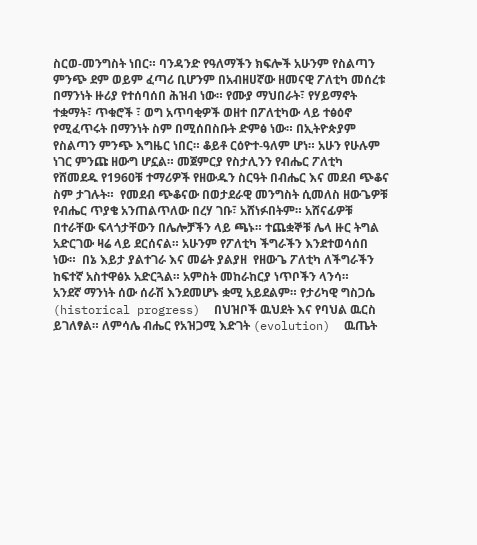ስርወ-መንግስት ነበር። ባንዳንድ የዓለማችን ክፍሎች አሁንም የስልጣን ምንጭ ደም ወይም ፈጣሪ ቢሆንም በአብዘሀኛው ዘመናዊ ፖለቲካ መሰረቱ በማንነት ዙሪያ የተሰባሰበ ሕዝብ ነው። የሙያ ማህበራት፣ የሃይማኖት ተቋማት፣ ጥቁሮች ፣ ወግ አጥባቂዎች ወዘተ በፖለቲካው ላይ ተፅዕኖ የሚፈጥሩት በማንነት ስም በሚሰበስቡት ድምፅ ነው። በኢትዮጵያም የስልጣን ምንጭ እግዜር ነበር። ቆይቶ ርዕዮተ-ዓለም ሆነ። አሁን የሁሉም ነገር ምንጩ ዘውግ ሆኗል። መጀምርያ የስታሊንን የብሔር ፖለቲካ የሸመደዱ የ1960ቹ ተማሪዎች የዘውዱን ስርዓት በብሔር እና መደብ ጭቆና ስም ታገሉት።  የመደብ ጭቆናው በወታደራዊ መንግስት ሲመለስ ዘውጌዎቹ የብሔር ጥያቄ አንጠልጥለው በረሃ ገቡ፣ አሸነፉበትም። አሸናፊዎቹ በተራቸው ፍላጎታቸውን በሌሎቻችን ላይ ጫኑ። ተጨቋኞቹ ሌላ ዙር ትግል አድርገው ዛሬ ላይ ደርሰናል። አሁንም የፖለቲካ ችግራችን እንደተወሳሰበ ነው።  በኔ እይታ ያልተገራ እና መሬት ያልያዘ  የዘውጌ ፖለቲካ ለችግራችን ከፍተኛ አስተዋፅኦ አድርጓል። አምስት መከራከርያ ነጥቦችን ላንሳ።
አንደኛ ማንነት ሰው ሰራሽ እንደመሆኑ ቋሚ አይደልም። የታሪካዊ ግስጋሴ (historical progress)  በህዝቦች ዉህደት እና የባህል ዉርስ ይገለፃል። ለምሳሌ ብሔር የአዝጋሚ እድገት (evolution)  ዉጤት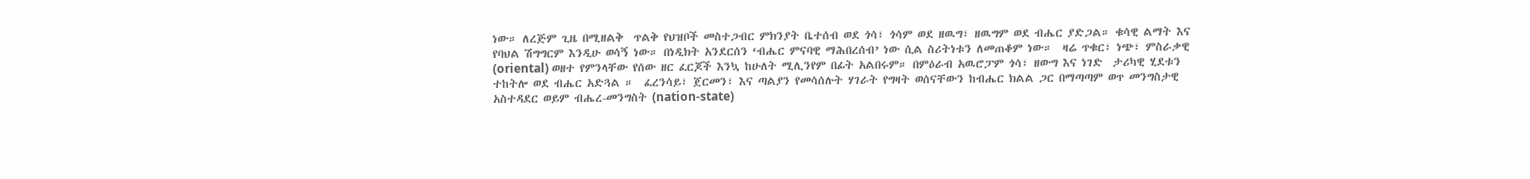ነው። ለረጅም ጊዜ በሚዘልቅ  ጥልቅ የህዝቦች መስተጋብር ምክንያት ቤተሰብ ወደ ጎሳ፣ ጎሳም ወደ ዘዉግ፣ ዘዉግም ወደ ብሔር ያድጋል። ቁሳዊ ልማት እና የባህል ሽግግርም እንዲሁ ወሳኝ ነው። በነዲክት አንደርሰን ‘ብሔር ምናባዊ ማሕበረሰብ’ ነው ሲል ስሪትነቱን ለመጠቆም ነው።  ዛሬ ጥቁር፣ ነጭ፣ ምስራቃዊ (oriental) ወዘተ የምንላቸው የሰው ዘር ፈርጆች እንኳ ከሁለት ሚሊንየም በፊት አልበሩም። በምዕራብ አዉሮፓም ጎሳ፣ ዘውግ እና ነገድ  ታሪካዊ ሂደቱን ተከትሎ ወደ ብሔር አድጓል ።  ፈረንሳይ፣ ጀርመን፣ እና ጣልያን የመሳሰሉት ሃገራት የግዛት ወሰናቸውን ከብሔር ክልል ጋር በማጣጣም ወጥ መንግስታዊ  አስተዳደር ወይም ብሔረ-መንግስት (nation-state)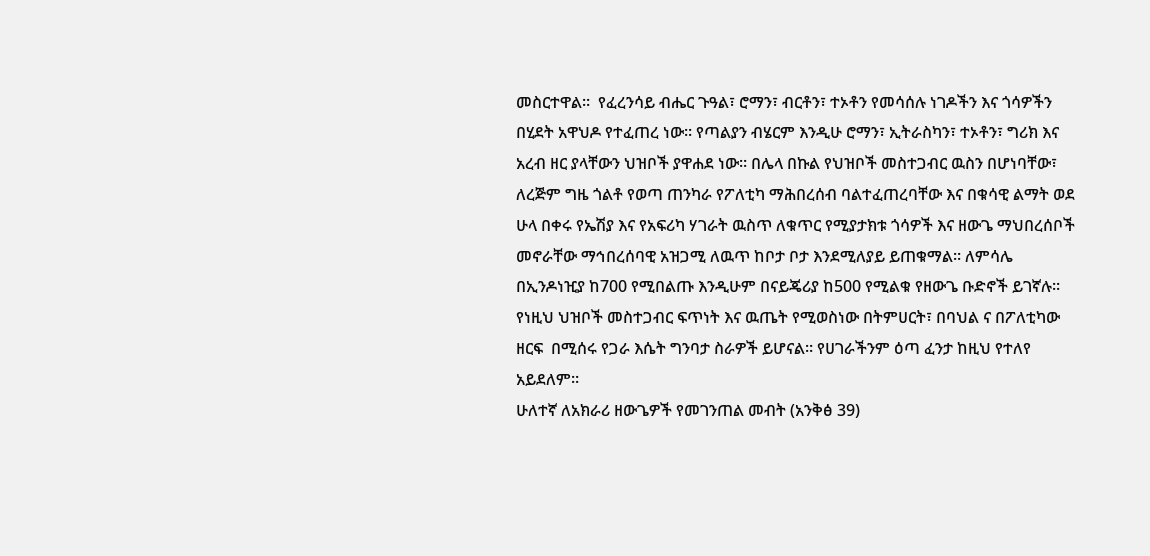መስርተዋል።  የፈረንሳይ ብሔር ጉዓል፣ ሮማን፣ ብርቶን፣ ተኦቶን የመሳሰሉ ነገዶችን እና ጎሳዎችን በሂደት አዋህዶ የተፈጠረ ነው። የጣልያን ብሄርም እንዲሁ ሮማን፣ ኢትራስካን፣ ተኦቶን፣ ግሪክ እና አረብ ዘር ያላቸውን ህዝቦች ያዋሐደ ነው። በሌላ በኩል የህዝቦች መስተጋብር ዉስን በሆነባቸው፣ ለረጅም ግዜ ጎልቶ የወጣ ጠንካራ የፖለቲካ ማሕበረሰብ ባልተፈጠረባቸው እና በቁሳዊ ልማት ወደ ሁላ በቀሩ የኤሽያ እና የአፍሪካ ሃገራት ዉስጥ ለቁጥር የሚያታክቱ ጎሳዎች እና ዘውጌ ማህበረሰቦች መኖራቸው ማኅበረሰባዊ አዝጋሚ ለዉጥ ከቦታ ቦታ እንደሚለያይ ይጠቁማል። ለምሳሌ በኢንዶነዢያ ከ700 የሚበልጡ እንዲሁም በናይጄሪያ ከ500 የሚልቁ የዘውጌ ቡድኖች ይገኛሉ። የነዚህ ህዝቦች መስተጋብር ፍጥነት እና ዉጤት የሚወስነው በትምሀርት፣ በባህል ና በፖለቲካው ዘርፍ  በሚሰሩ የጋራ እሴት ግንባታ ስራዎች ይሆናል። የሀገራችንም ዕጣ ፈንታ ከዚህ የተለየ አይደለም።
ሁለተኛ ለአክራሪ ዘውጌዎች የመገንጠል መብት (አንቅፅ 39)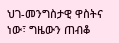ህገ-መንግስታዊ ዋስትና ነው፣ ግዜውን ጠብቆ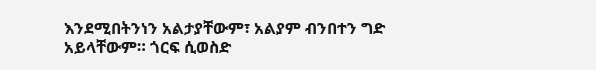እንደሚበትንነን አልታያቸውም፣ አልያም ብንበተን ግድ አይላቸውም። ጎርፍ ሲወስድ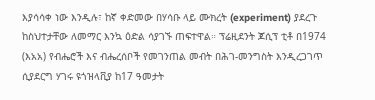እያሳሳቀ ነው እንዲሉ፣ ከኛ ቀድመው በሃሳቡ ላይ ሙክረት (experiment) ያደረጉ ከስህተታቸው ለመማር እንኳ ዕድል ሳያገኙ ጠፍተዋል። ፕሬዚደንት ጆሲፕ ቲቶ በ1974 (እአአ) የብሔሮች እና ብሔረሰቦች የመገንጠል መብት በሕገ-መንግስት እንዲረጋገጥ ሲያደርግ ሃገሩ ዩጎዝላቪያ ከ17 ዓመታት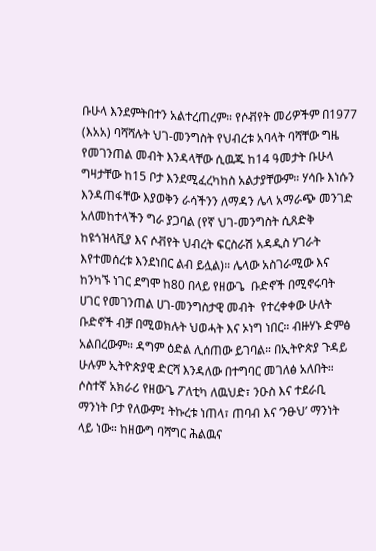ቡሁላ እንደምትበተን አልተረጠረም። የሶቭየት መሪዎችም በ1977 (እአአ) ባሻሻሉት ህገ-መንግስት የህብረቱ አባላት ባሻቸው ግዜ የመገንጠል መብት እንዳላቸው ሲዉጁ ከ14 ዓመታት ቡሁላ ግዛታቸው ከ15 ቦታ እንደሚፈረካከስ አልታያቸውም። ሃሳቡ እነሱን እንዳጠፋቸው እያወቅን ራሳችንን ለማዳን ሌላ አማራጭ መንገድ አለመከተላችን ግራ ያጋባል (የኛ ህገ-መንግስት ሲጸድቅ ከዩጎዝላቪያ እና ሶቭየት ህብረት ፍርስራሽ አዳዲስ ሃገራት እየተመሰረቱ እንደነበር ልብ ይሏል)። ሌላው አስገራሚው እና ከንካኙ ነገር ደግሞ ከ80 በላይ የዘውጌ  ቡድኖች በሚኖሩባት ሀገር የመገንጠል ሀገ-መንግስታዊ መብት  የተረቀቀው ሁለት ቡድኖች ብቻ በሚወክሉት ህወሓት እና ኦነግ ነበር። ብዙሃኑ ድምፅ አልበረውም። ዳግም ዕድል ሊሰጠው ይገባል። በኢትዮጵያ ጉዳይ ሁሉም ኢትዮጵያዊ ድርሻ እንዳለው በተግባር መገለፅ አለበት።
ሶስተኛ አክራሪ የዘውጌ ፖለቲካ ለዉህድ፣ ንዑስ እና ተደራቢ ማንነት ቦታ የለውም፤ ትኩረቱ ነጠላ፣ ጠባብ እና ‘ንፁህ’ ማንነት ላይ ነው። ከዘውግ ባሻግር ሕልዉና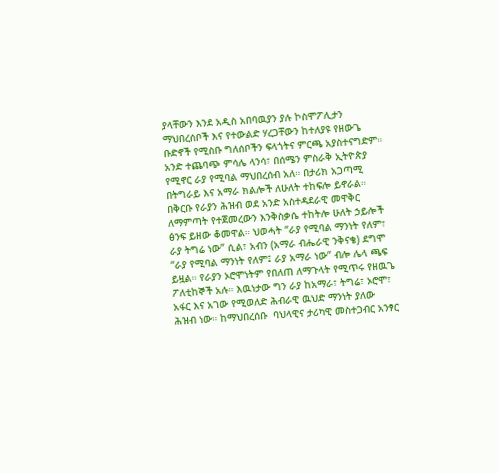ያላቸውን እንደ አዲስ አበባዉያን ያሉ ኮስሞፖሊታን ማህበረሰቦች እና የተውልድ ሃረጋቸውን ከተለያዩ የዘውጌ ቡድኖች የሚስቡ ግለሰቦችን ፍላጎትና ምርጫ አያስተናግድም።  አንድ ተጨባጭ ምሳሌ ላንሳ፣ በሰሜን ምስራቅ ኢትዮጵያ የሚኖር ራያ የሚባል ማህበረሰብ አለ። በታሪክ አጋጣሚ በትግራይ እና አማራ ክልሎች ለሁለት ተከፍሎ ይኖራል። በቅርቡ የራያን ሕዝብ ወደ አንድ አስተዳደራዊ መዋቅር ለማምጣት የተጀመረውን እንቅስቃሴ ተከትሎ ሁለት ኃይሎች ፅንፍ ይዘው ቆመዋል። ህወሓት “ራያ የሚባል ማንነት የለም፣ ራያ ትግሬ ነው” ሲል፣ አብን (አማራ ብሔራዊ ንቅናቄ) ደግሞ “ራያ የሚባል ማንነት የለም፤ ራያ አማራ ነው” ብሎ ሌላ ጫፍ ይዟል። የራያን ኦሮሞነትም የበለጠ ለማጉላት የሚጥሩ የዘዉጌ ፖለቲከኞች አሉ። እዉነታው ግን ራያ ከአማራ፣ ትግሬ፣ ኦሮሞ፣ አፋር እና አገው የሚወለድ ሕብራዊ ዉህድ ማንነት ያለው ሕዝብ ነው። ከማህበረሰቡ  ባህላዊና ታሪካዊ መስተጋብር አንፃር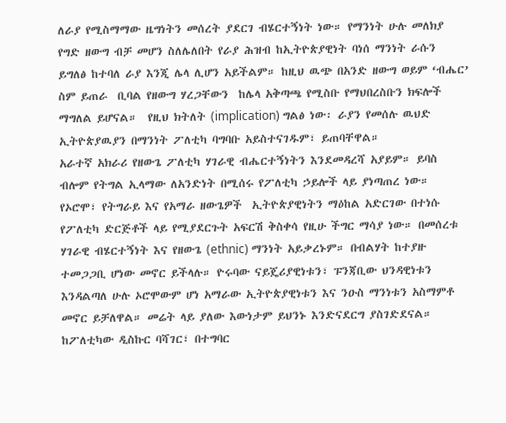ለራያ የሚስማማው ዜግነትን መሰረት ያደርገ ብሄርተኝነት ነው። የማንነት ሁሉ መለክያ የግድ ዘውግ ብቻ መሆን ስለሌለበት የራያ ሕዝብ ከኢትዮጵያዊነት ባነሰ ማንነት ራሱን ይግለፅ ከተባለ ራያ እንጂ ሌላ ሊሆን አይችልም። ከዚህ ዉጭ በአንድ ዘውግ ወይም ‘ብሔር’ ስም ይጠራ  ቢባል የዘውግ ሃረጋቸውን  ከሌላ አቅጣጫ የሚስቡ የማህበረስቡን ክፍሎች ማግለል ይሆናል።  የዚህ ክትለት (implication) ግልፅ ነው፡ ራያን የመሰሉ ዉህድ ኢትዮጵያዉያን በማንነት ፖለቲካ ባግባቡ አይስተናገዱም፣ ይጠባቸዋል።
አራተኛ አክራሪ የዘውጌ ፖለቲካ ሃገራዊ ብሔርተኝነትን እንደመዳረሻ አያይም። ይባስ ብሎም የትግል ኢላማው ለአንድነት በሚሰሩ የፖለቲካ ኃይሎች ላይ ያነጣጠረ ነው። የኦሮሞ፣ የትግራይ እና የአማራ ዘውጌዎች  ኢትዮጵያዊነትን ማዕከል አድርገው በተነሱ የፖለቲካ ድርጅቶች ላይ የሚያደርጉት አፍርሽ ቅስቀሳ የዚሁ ችግር ማሳያ ነው። በመሰረቱ ሃገራዊ ብሄርተኝነት እና የዘውጌ (ethnic) ማንነት አይቃረኑም። በብልሃት ከተያዙ ተመጋጋቢ ሆነው መኖር ይችላሉ። ዮሩባው ናይጄሪያዊነቱን፣ ፑንጃቢው ህንዳዊነቱን እንዳልጣለ ሁሉ ኦሮሞውም ሆነ አማራው ኢትዮጵያዊነቱን እና ንዑስ ማንነቱን አስማምቶ  መኖር ይቻለዋል። መሬት ላይ ያለው እውነታም ይህንኑ እንድናደርግ ያስገድደናል። ከፖለቲካው ዲስኩር ባሻገር፣ በተግባር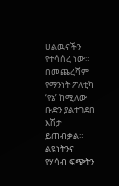ሀልዉናችን የተሳሰረ ነው።
በመጨረሻም የማንነት ፖለቲካ ‘የኔ’ ከሚለው ቡድን ያልተገደበ እሽታ ይጠብቃል። ልዩነትንና   የሃሳብ ፍጭትን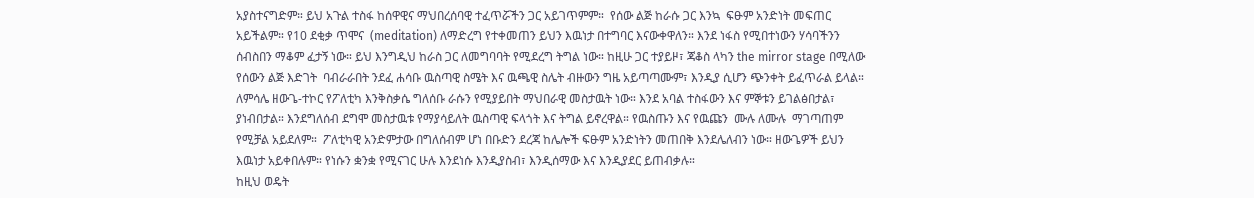አያስተናግድም። ይህ አጉል ተስፋ ከሰዋዊና ማህበረሰባዊ ተፈጥሯችን ጋር አይገጥምም።  የሰው ልጅ ከራሱ ጋር እንኳ  ፍፁም አንድነት መፍጠር አይችልም። የ10 ደቂቃ ጥሞና  (meditation) ለማድረግ የተቀመጠን ይህን እዉነታ በተግባር እናውቀዋለን። እንደ ነፋስ የሚበተነውን ሃሳባችንን ሰብስበን ማቆም ፈታኝ ነው። ይህ እንግዲህ ከራስ ጋር ለመግባባት የሚደረግ ትግል ነው። ከዚሁ ጋር ተያይዞ፣ ጃቆስ ላካን the mirror stage በሚለው የሰውን ልጅ እድገት  ባብራራበት ንደፈ ሐሳቡ ዉስጣዊ ስሜት እና ዉጫዊ ስሌት ብዙውን ግዜ አይጣጣሙም፣ እንዲያ ሲሆን ጭንቀት ይፈጥራል ይላል። ለምሳሌ ዘውጌ-ተኮር የፖለቲካ እንቅስቃሴ ግለሰቡ ራሱን የሚያይበት ማህበራዊ መስታዉት ነው። እንደ አባል ተስፋውን እና ምኞቱን ይገልፅበታል፣ ያነብበታል። እንደግለሰብ ደግሞ መስታዉቱ የማያሳይለት ዉስጣዊ ፍላጎት እና ትግል ይኖረዋል። የዉስጡን እና የዉጩን  ሙሉ ለሙሉ  ማገጣጠም የሚቻል አይደለም።  ፖለቲካዊ አንድምታው በግለሰብም ሆነ በቡድን ደረጃ ከሌሎች ፍፁም አንድነትን መጠበቅ እንደሌለብን ነው። ዘውጌዎች ይህን እዉነታ አይቀበሉም። የነሱን ቋንቋ የሚናገር ሁሉ እንደነሱ እንዲያስብ፣ እንዲሰማው እና እንዲያደር ይጠብቃሉ።
ከዚህ ወዴት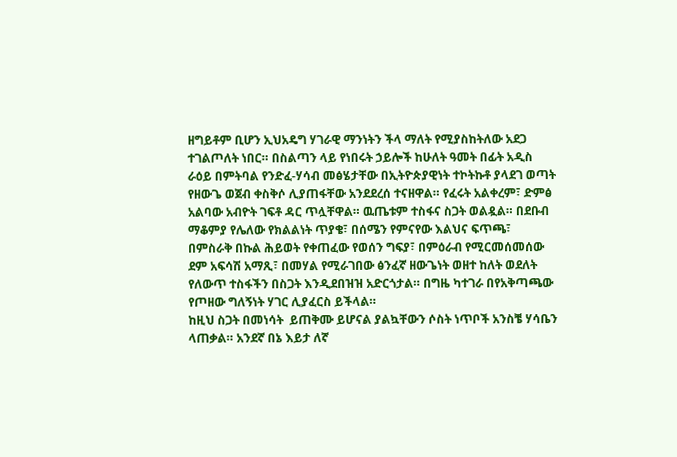ዘግይቶም ቢሆን ኢህአዴግ ሃገራዊ ማንነትን ችላ ማለት የሚያስከትለው አደጋ ተገልጦለት ነበር። በስልጣን ላይ የነበሩት ኃይሎች ከሁለት ዓመት በፊት አዲስ ራዕይ በምትባል የንድፈ-ሃሳብ መፅሄታቸው በኢትዮጵያዊነት ተኮትኩቶ ያላደገ ወጣት የዘውጌ ወጀብ ቀስቅሶ ሊያጠፋቸው አንደደረሰ ተናዘዋል። የፈሩት አልቀረም፣ ድምፅ አልባው አብዮት ገፍቶ ዳር ጥሏቸዋል። ዉጤቱም ተስፋና ስጋት ወልዷል። በደቡብ ማቆምያ የሌለው የክልልነት ጥያቄ፣ በሰሜን የምናየው እልህና ፍጥጫ፣ በምስራቅ በኩል ሕይወት የቀጠፈው የወሰን ግፍያ፣ በምዕራብ የሚርመሰመሰው ደም አፍሳሽ አማጺ፣ በመሃል የሚራገበው ፅንፈኛ ዘውጌነት ወዘተ ከለት ወደለት የለውጥ ተስፋችን በስጋት እንዲደበዝዝ አድርጎታል። በግዜ ካተገራ በየአቅጣጫው የጦዘው ግለኝነት ሃገር ሊያፈርስ ይችላል።
ከዚህ ስጋት በመነሳት  ይጠቅሙ ይሆናል ያልኳቸውን ሶስት ነጥቦች አንስቼ ሃሳቤን ላጠቃል። አንደኛ በኔ እይታ ለኛ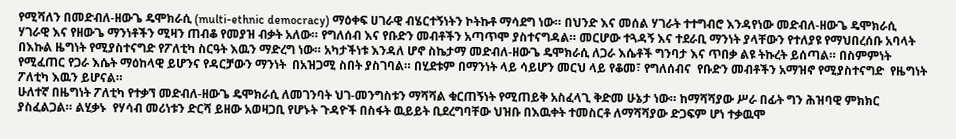የሚሻለን በመድብለ-ዘውጌ ዴሞክራሲ (multi-ethnic democracy) ማዕቀፍ ሀገራዊ ብሄርተኝነትን ኮትኩቶ ማሳደግ ነው። በህንድ እና መሰል ሃገራት ተተግብሮ እንዳየነው መድብለ-ዘውጌ ዴሞክራሲ ሃገራዊ እና የዘውጌ ማንነቶችን ሚዛን ጠብቆ የመያዝ ብቃት አለው። የግለሰብ እና የቡድን መብቶችን አጣጥሞ ያስተናግዳል። መርሆው ተጓዳኝ እና ተደራቢ ማንነት ያላቸውን የተለያዩ የማህበረሰቡ አባላት በእኩል ዜግነት የሚያስተናግድ የፖለቲካ ስርዓት እዉን ማድረግ ነው። አካታችነቱ እንዳለ ሆኖ ስኬታማ መድብለ-ዘውጌ ዴሞክራሲ ለጋራ እሴቶች ግንባታ እና ጥበቃ ልዩ ትኩረት ይሰጣል። በስምምነት የሚፈጠር የጋራ እሴት ማዕከላዊ ይሆንና የዳርቻውን ማንነት  በአዝጋሚ ስበት ያስገባል። በሂደቱም በማንነት ላይ ሳይሆን መርህ ላይ የቆመ፣ የግለሰብና  የቡድን መብቶችን አማዝኖ የሚያስተናግድ  የዜግነት ፖለቲካ እዉን ይሆናል።
ሁለተኛ በዜግነት ፖለቲካ የተቃኘ መድብለ-ዘውጌ ዴሞክራሲ ለመገንባት ህገ-መንግስቱን ማሻሻል ቁርጠኝነት የሚጠይቅ አስፈላጊ ቅድመ ሁኔታ ነው። ከማሻሻያው ሥራ በፊት ግን ሕዝባዊ ምክክር ያስፈልጋል። ልሂቃኑ  የሃሳብ መሪነቱን ድርሻ ይዘው አወዛጋቢ የሆኑት ጉዳዮች በስፋት ዉይይት ቢደረግባቸው ህዝቡ በእዉቀት ተመስርቶ ለማሻሻያው ድጋፍም ሆነ ተቃዉሞ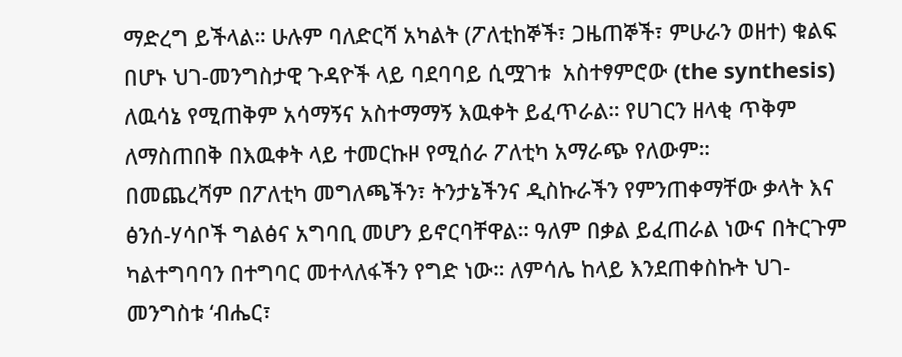ማድረግ ይችላል። ሁሉም ባለድርሻ አካልት (ፖለቲከኞች፣ ጋዜጠኞች፣ ምሁራን ወዘተ) ቁልፍ በሆኑ ህገ-መንግስታዊ ጉዳዮች ላይ ባደባባይ ሲሟገቱ  አስተፃምሮው (the synthesis) ለዉሳኔ የሚጠቅም አሳማኝና አስተማማኝ እዉቀት ይፈጥራል። የሀገርን ዘላቂ ጥቅም ለማስጠበቅ በእዉቀት ላይ ተመርኩዞ የሚሰራ ፖለቲካ አማራጭ የለውም።
በመጨረሻም በፖለቲካ መግለጫችን፣ ትንታኔችንና ዲስኩራችን የምንጠቀማቸው ቃላት እና ፅንሰ-ሃሳቦች ግልፅና አግባቢ መሆን ይኖርባቸዋል። ዓለም በቃል ይፈጠራል ነውና በትርጉም ካልተግባባን በተግባር መተላለፋችን የግድ ነው። ለምሳሌ ከላይ እንደጠቀስኩት ህገ-መንግስቱ ‘ብሔር፣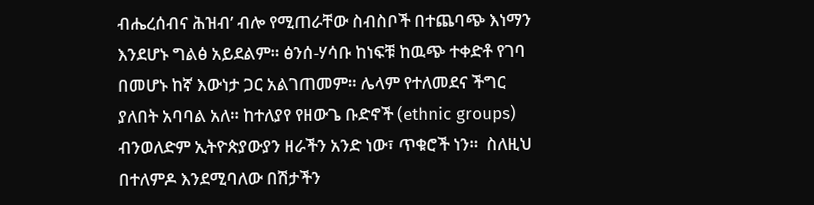ብሔረሰብና ሕዝብ’ ብሎ የሚጠራቸው ስብስቦች በተጨባጭ እነማን እንደሆኑ ግልፅ አይደልም። ፅንሰ-ሃሳቡ ከነፍቹ ከዉጭ ተቀድቶ የገባ በመሆኑ ከኛ እውነታ ጋር አልገጠመም። ሌላም የተለመደና ችግር ያለበት አባባል አለ። ከተለያየ የዘውጌ ቡድኖች (ethnic groups) ብንወለድም ኢትዮጵያውያን ዘራችን አንድ ነው፣ ጥቁሮች ነን።  ስለዚህ በተለምዶ እንደሚባለው በሽታችን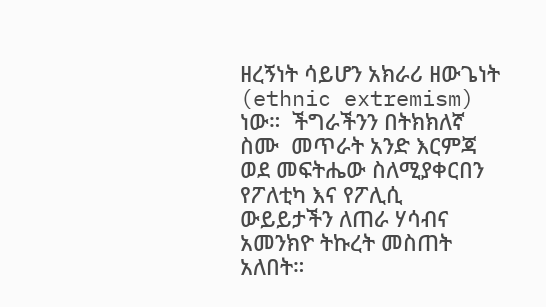ዘረኝነት ሳይሆን አክራሪ ዘውጌነት (ethnic extremism) ነው።  ችግራችንን በትክክለኛ ስሙ  መጥራት አንድ እርምጃ ወደ መፍትሔው ስለሚያቀርበን የፖለቲካ እና የፖሊሲ  ውይይታችን ለጠራ ሃሳብና አመንክዮ ትኩረት መስጠት አለበት።